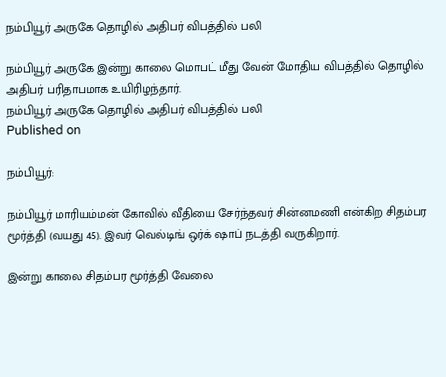நம்பியூர் அருகே தொழில் அதிபர் விபத்தில் பலி

நம்பியூர் அருகே இன்று காலை மொபட் மீது வேன் மோதிய விபத்தில் தொழில் அதிபர் பரிதாபமாக உயிரிழந்தார்.
நம்பியூர் அருகே தொழில் அதிபர் விபத்தில் பலி
Published on

நம்பியூர்:

நம்பியூர் மாரியம்மன் கோவில் வீதியை சேர்ந்தவர் சின்னமணி என்கிற சிதம்பர மூர்த்தி (வயது 45). இவர் வெல்டிங் ஒர்க் ஷாப் நடத்தி வருகிறார்.

இன்று காலை சிதம்பர மூர்த்தி வேலை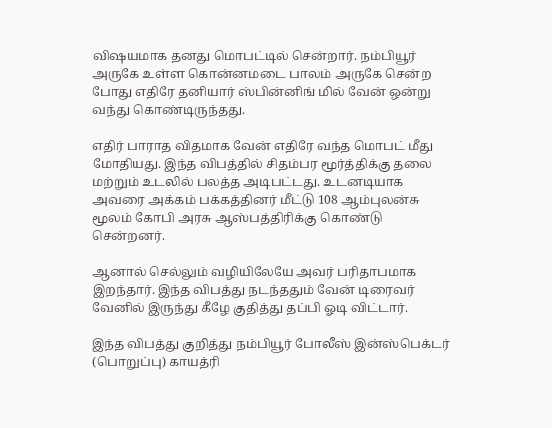வி‌ஷயமாக தனது மொபட்டில் சென்றார். நம்பியூர் அருகே உள்ள கொன்னமடை பாலம் அருகே சென்ற போது எதிரே தனியார் ஸ்பின்னிங் மில் வேன் ஒன்று வந்து கொண்டிருந்தது.

எதிர் பாராத விதமாக வேன் எதிரே வந்த மொபட் மீது மோதியது. இந்த விபத்தில் சிதம்பர மூர்த்திக்கு தலை மற்றும் உடலில் பலத்த அடிபட்டது. உடனடியாக அவரை அக்கம் பக்கத்தினர் மீட்டு 108 ஆம்புலன்சு மூலம் கோபி அரசு ஆஸ்பத்திரிக்கு கொண்டு சென்றனர்.

ஆனால் செல்லும் வழியிலேயே அவர் பரிதாபமாக இறந்தார். இந்த விபத்து நடந்ததும் வேன் டிரைவர் வேனில் இருந்து கீழே குதித்து தப்பி ஓடி விட்டார்.

இந்த விபத்து குறித்து நம்பியூர் போலீஸ் இன்ஸ்பெக்டர் (பொறுப்பு) காயத்ரி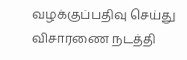வழக்குப்பதிவு செய்து விசாரணை நடத்தி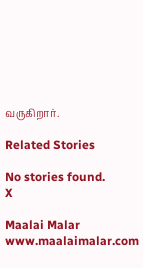வருகிறார்.

Related Stories

No stories found.
X

Maalai Malar
www.maalaimalar.com